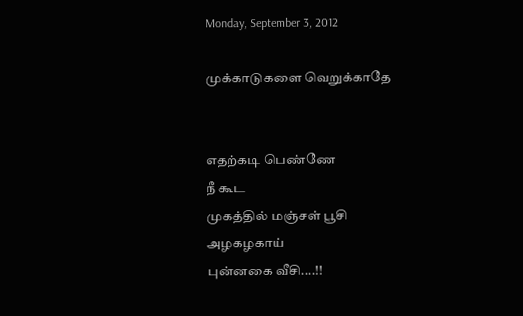Monday, September 3, 2012

முக்காடுகளை வெறுக்காதே


எதற்கடி பெண்ணே
நீ கூட
முகத்தில் மஞ்சள் பூசி
அழகழகாய்
புன்னகை வீசி....!!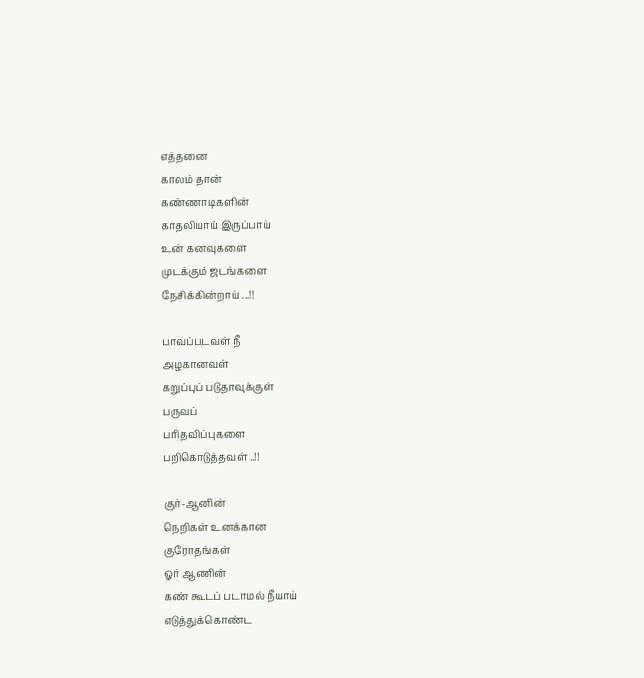எத்தனை
காலம் தான்
கண்ணாடிகளின்
காதலியாய் இருப்பாய்
உன் கனவுகளை
முடக்கும் ஜடங்களை
நேசிக்கின்றாய் ...!!

பாவப்படவள் நீ
அழகானவள்
கறுப்புப் படுதாவுக்குள்
பருவப்
பரிதவிப்புகளை
பறிகொடுத்தவள் ..!!

குர்-ஆனின்
நெறிகள் உனக்கான
குரோதங்கள்
ஓர் ஆணின்
கண் கூடப் படாமல் நீயாய்
எடுத்துக்கொண்ட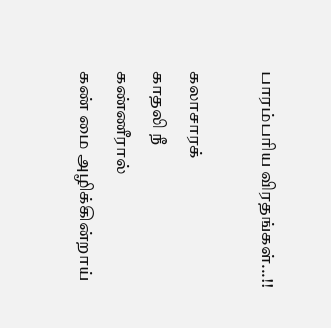பாரம்பரிய விரதங்கள்...!!

கலாசாரக்
காதலி நீ
கண்ணீரால்
கண் மை அழிக்கின்றாய்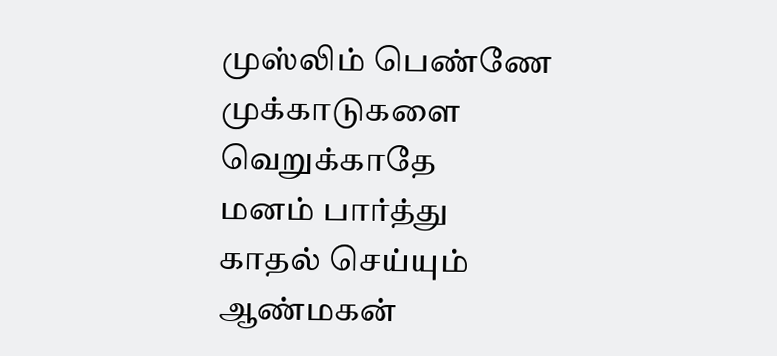முஸ்லிம் பெண்ணே
முக்காடுகளை
வெறுக்காதே
மனம் பார்த்து
காதல் செய்யும்
ஆண்மகன்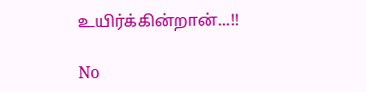உயிர்க்கின்றான்...!!

No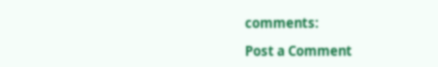comments:

Post a Comment